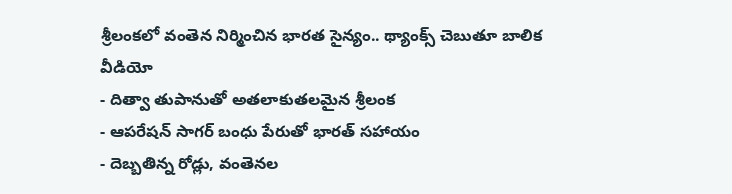శ్రీలంకలో వంతెన నిర్మించిన భారత సైన్యం.. థ్యాంక్స్ చెబుతూ బాలిక వీడియో
- దిత్వా తుపానుతో అతలాకుతలమైన శ్రీలంక
- ఆపరేషన్ సాగర్ బంధు పేరుతో భారత్ సహాయం
- దెబ్బతిన్న రోడ్లు, వంతెనల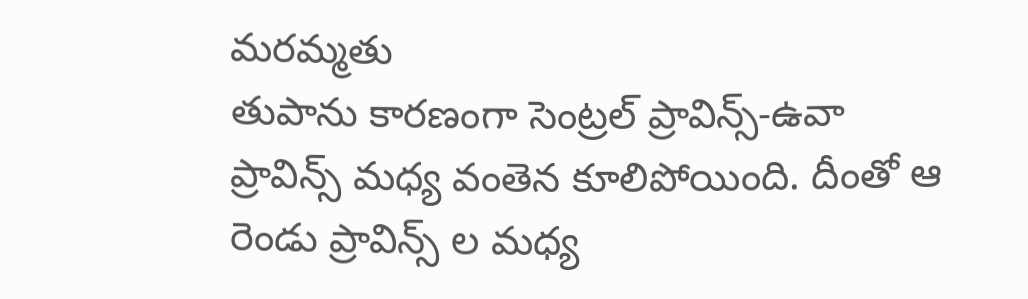మరమ్మతు
తుపాను కారణంగా సెంట్రల్ ప్రావిన్స్-ఉవా ప్రావిన్స్ మధ్య వంతెన కూలిపోయింది. దీంతో ఆ రెండు ప్రావిన్స్ ల మధ్య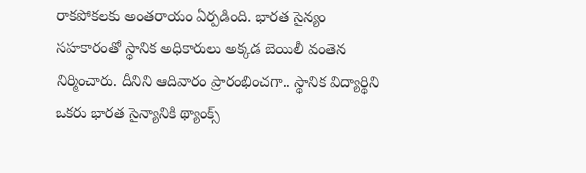రాకపోకలకు అంతరాయం ఏర్పడింది. భారత సైన్యం సహకారంతో స్థానిక అధికారులు అక్కడ బెయిలీ వంతెన నిర్మించారు. దీనిని ఆదివారం ప్రారంభించగా.. స్థానిక విద్యార్థిని ఒకరు భారత సైన్యానికి థ్యాంక్స్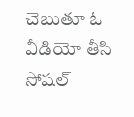చెబుతూ ఓ వీడియో తీసి సోషల్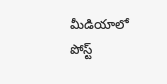మీడియాలో పోస్ట్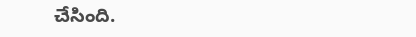చేసింది.